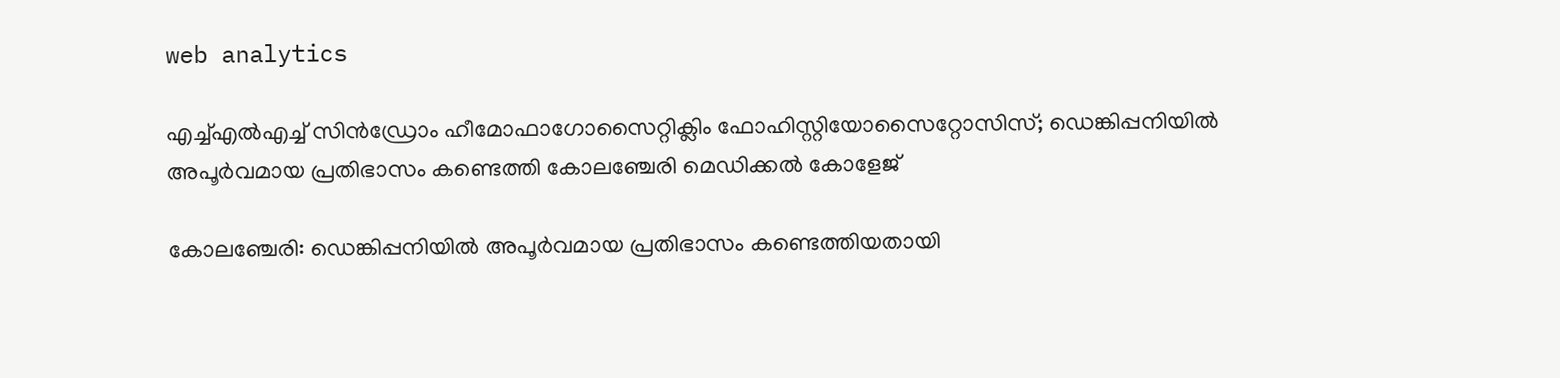web analytics

എച്ച്എല്‍എച്ച് സിന്‍ഡ്രോം ഹീമോഫാഗോസൈറ്റിക്ലിം ഫോഹിസ്റ്റിയോസൈറ്റോസിസ്; ഡെങ്കിപ്പനിയില്‍ അപൂര്‍വമായ പ്രതിഭാസം കണ്ടെത്തി കോലഞ്ചേരി മെഡിക്കല്‍ കോളേജ്

കോലഞ്ചേരി: ഡെങ്കിപ്പനിയില്‍ അപൂര്‍വമായ പ്രതിഭാസം കണ്ടെത്തിയതായി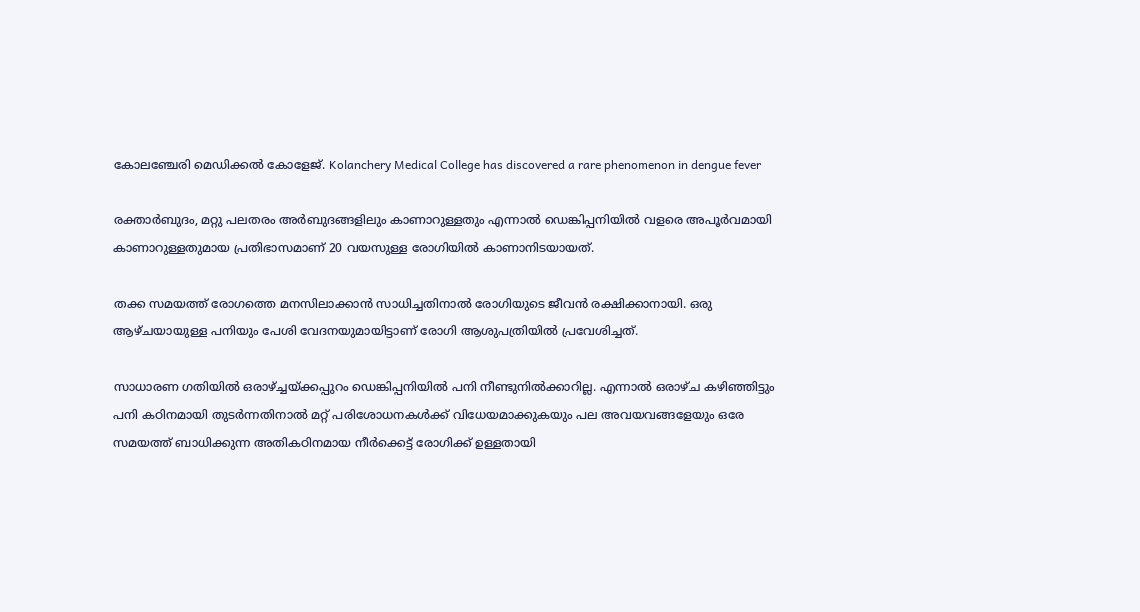കോലഞ്ചേരി മെഡിക്കല്‍ കോളേജ്. Kolanchery Medical College has discovered a rare phenomenon in dengue fever

രക്താര്‍ബുദം, മറ്റു പലതരം അര്‍ബുദങ്ങളിലും കാണാറുള്ളതും എന്നാല്‍ ഡെങ്കിപ്പനിയില്‍ വളരെ അപൂര്‍വമായി കാണാറുള്ളതുമായ പ്രതിഭാസമാണ് 20 വയസുള്ള രോഗിയില്‍ കാണാനിടയായത്.

തക്ക സമയത്ത് രോഗത്തെ മനസിലാക്കാന്‍ സാധിച്ചതിനാല്‍ രോഗിയുടെ ജീവന്‍ രക്ഷിക്കാനായി. ഒരു ആഴ്ചയായുള്ള പനിയും പേശി വേദനയുമായിട്ടാണ് രോഗി ആശുപത്രിയില്‍ പ്രവേശിച്ചത്.

സാധാരണ ഗതിയില്‍ ഒരാഴ്ച്ചയ്ക്കപ്പുറം ഡെങ്കിപ്പനിയില്‍ പനി നീണ്ടുനില്‍ക്കാറില്ല. എന്നാല്‍ ഒരാഴ്ച കഴിഞ്ഞിട്ടും പനി കഠിനമായി തുടര്‍ന്നതിനാല്‍ മറ്റ് പരിശോധനകള്‍ക്ക് വിധേയമാക്കുകയും പല അവയവങ്ങളേയും ഒരേ സമയത്ത് ബാധിക്കുന്ന അതികഠിനമായ നീര്‍ക്കെട്ട് രോഗിക്ക് ഉള്ളതായി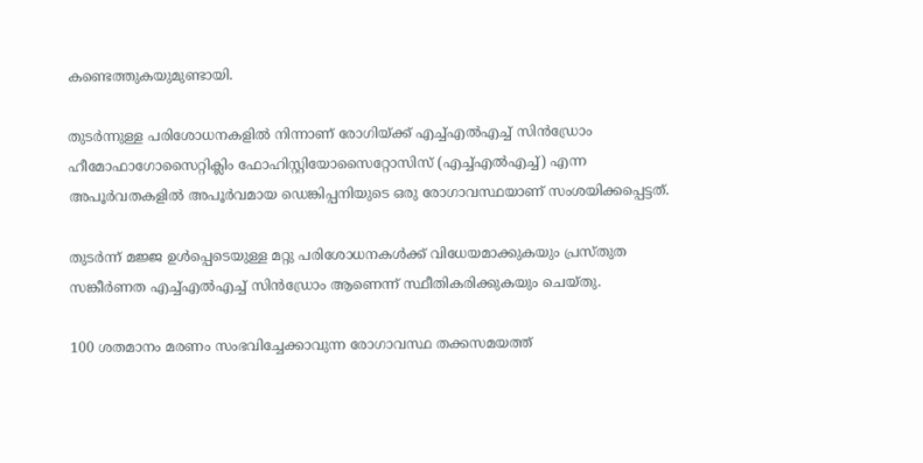കണ്ടെത്തുകയുമുണ്ടായി.

തുടര്‍ന്നുള്ള പരിശോധനകളില്‍ നിന്നാണ് രോഗിയ്ക്ക് എച്ച്എല്‍എച്ച് സിന്‍ഡ്രോം ഹീമോഫാഗോസൈറ്റിക്ലിം ഫോഹിസ്റ്റിയോസൈറ്റോസിസ് (എച്ച്എല്‍എച്ച്) എന്ന അപൂര്‍വതകളില്‍ അപൂര്‍വമായ ഡെങ്കിപ്പനിയുടെ ഒരു രോഗാവസ്ഥയാണ് സംശയിക്കപ്പെട്ടത്.

തുടര്‍ന്ന് മജ്ജ ഉള്‍പ്പെടെയുള്ള മറ്റു പരിശോധനകള്‍ക്ക് വിധേയമാക്കുകയും പ്രസ്തുത സങ്കീര്‍ണത എച്ച്എല്‍എച്ച് സിന്‍ഡ്രോം ആണെന്ന് സ്ഥീതികരിക്കുകയും ചെയ്തു.

100 ശതമാനം മരണം സംഭവിച്ചേക്കാവുന്ന രോഗാവസ്ഥ തക്കസമയത്ത്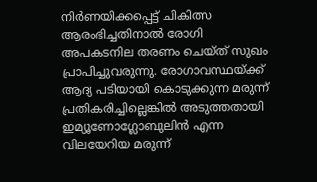നിര്‍ണയിക്കപ്പെട്ട് ചികിത്സ ആരംഭിച്ചതിനാല്‍ രോഗി അപകടനില തരണം ചെയ്ത് സുഖം പ്രാപിച്ചുവരുന്നു. രോഗാവസ്ഥയ്ക്ക് ആദ്യ പടിയായി കൊടുക്കുന്ന മരുന്ന് പ്രതികരിച്ചില്ലെങ്കില്‍ അടുത്തതായി ഇമ്യൂണോഗ്ലോബുലിന്‍ എന്ന വിലയേറിയ മരുന്ന്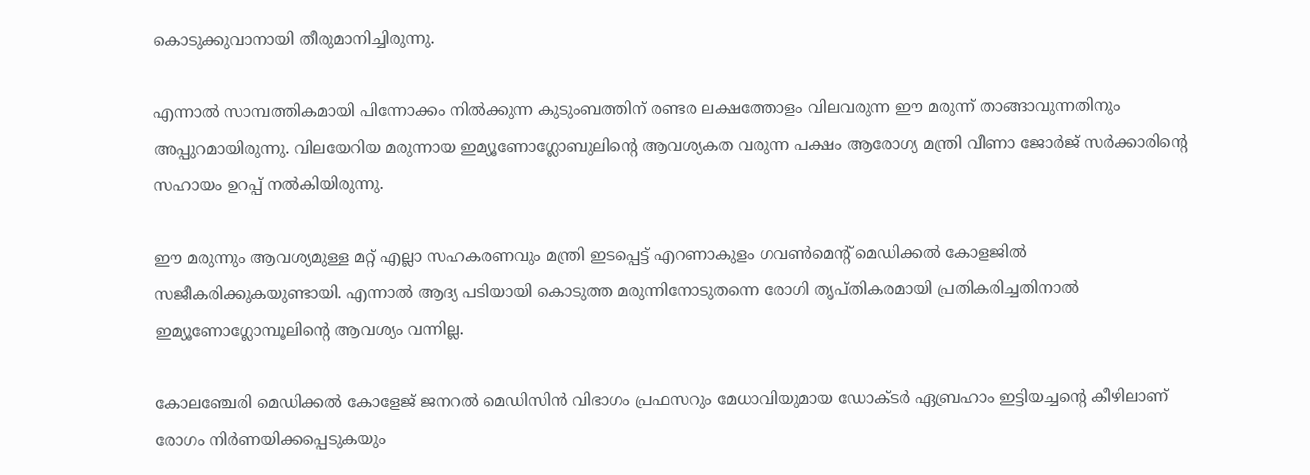കൊടുക്കുവാനായി തീരുമാനിച്ചിരുന്നു.

എന്നാല്‍ സാമ്പത്തികമായി പിന്നോക്കം നില്‍ക്കുന്ന കുടുംബത്തിന് രണ്ടര ലക്ഷത്തോളം വിലവരുന്ന ഈ മരുന്ന് താങ്ങാവുന്നതിനും അപ്പുറമായിരുന്നു. വിലയേറിയ മരുന്നായ ഇമ്യൂണോഗ്ലോബുലിന്റെ ആവശ്യകത വരുന്ന പക്ഷം ആരോഗ്യ മന്ത്രി വീണാ ജോര്‍ജ് സര്‍ക്കാരിന്റെ സഹായം ഉറപ്പ് നല്‍കിയിരുന്നു.

ഈ മരുന്നും ആവശ്യമുള്ള മറ്റ് എല്ലാ സഹകരണവും മന്ത്രി ഇടപ്പെട്ട് എറണാകുളം ഗവണ്‍മെന്റ് മെഡിക്കല്‍ കോളജില്‍ സജീകരിക്കുകയുണ്ടായി. എന്നാല്‍ ആദ്യ പടിയായി കൊടുത്ത മരുന്നിനോടുതന്നെ രോഗി തൃപ്തികരമായി പ്രതികരിച്ചതിനാല്‍ ഇമ്യൂണോഗ്ലോമ്പൂലിന്റെ ആവശ്യം വന്നില്ല.

കോലഞ്ചേരി മെഡിക്കല്‍ കോളേജ് ജനറല്‍ മെഡിസിന്‍ വിഭാഗം പ്രഫസറും മേധാവിയുമായ ഡോക്ടര്‍ ഏബ്രഹാം ഇട്ടിയച്ചന്റെ കീഴിലാണ് രോഗം നിര്‍ണയിക്കപ്പെടുകയും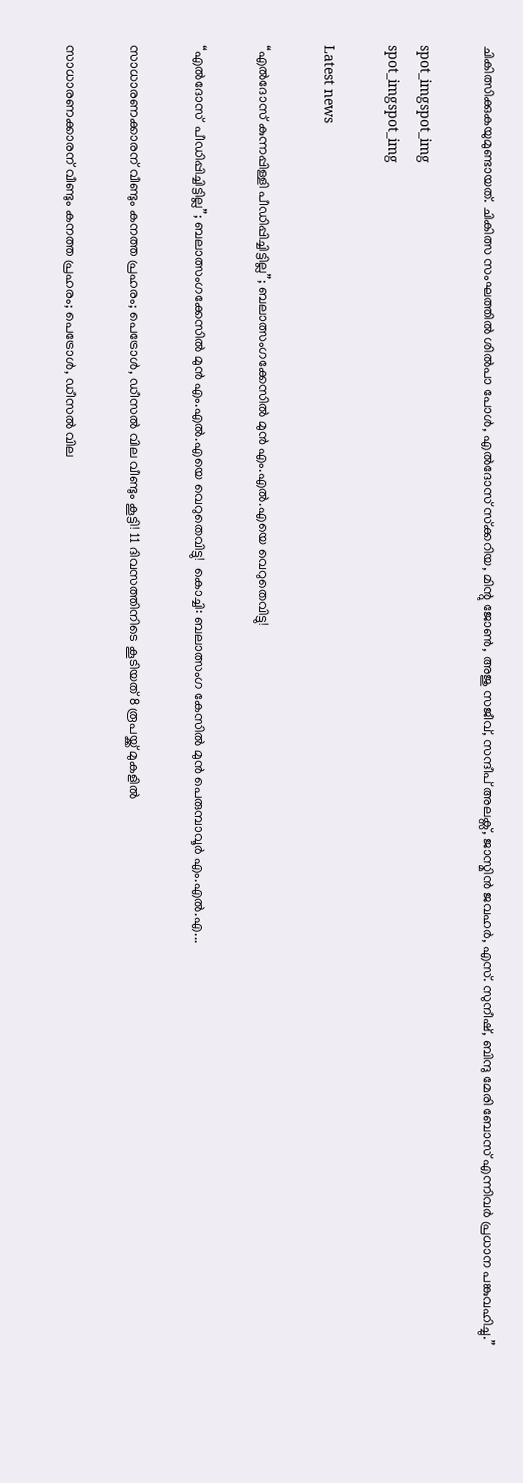ചികിത്സിക്കുകയുമുണ്ടായത്. ചികിത്സ സംഘത്തില്‍ ശില്‍പാ പോള്‍, എല്‍ദോസ് സ്‌ക്കറിയ, മിന്റു ജോണ്‍, അജു സജീവ്, സന്ദീപ് അലക്സ്, ജാസ്മിന്‍ ജവഹര്‍, എസ്. സുനീഷ്, ബിന്ദു മേരി ബോസ് എന്നിവര്‍ പ്രധാന പങ്കുവഹിച്ചു.”

spot_imgspot_img
spot_imgspot_img

Latest news

“എൽദോസ് കുന്നപ്പിള്ളി പീഡിപ്പിച്ചിട്ടില്ല”; ബലാത്സംഗക്കേസിൽ മുൻ എം.എൽ.എയെ വെറുതെവിട്ടു!

“എൽദോസ്  പീഡിപ്പിച്ചിട്ടില്ല”; ബലാത്സംഗക്കേസിൽ മുൻ എം.എൽ.എയെ വെറുതെവിട്ടു!  കൊച്ചി: ബലാത്സംഗ കേസിൽ മുൻ പെരുമ്പാവൂർ എം.എൽ.എ...

സാധാരണക്കാരന് വീണ്ടും കനത്ത പ്രഹരം; പെട്രോൾ, ഡീസൽ വില വീണ്ടും കൂട്ടി! 11 ദിവസത്തിനിടെ കൂടിയത് 8 രൂപയ്ക്ക് മുകളിൽ

സാധാരണക്കാരന് വീണ്ടും കനത്ത പ്രഹരം; പെട്രോൾ, ഡീസൽ വില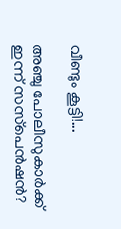വീണ്ടും കൂട്ടി!...

അഞ്ചു പോലീസുകാർക്ക് ഇന്ന് സസ്‌പെൻഷൻ?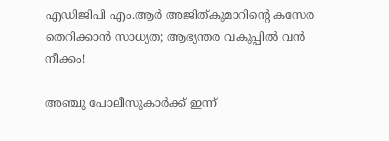എഡിജിപി എം.ആർ അജിത്കുമാറിൻ്റെ കസേര തെറിക്കാൻ സാധ്യത; ആഭ്യന്തര വകുപ്പിൽ വൻ നീക്കം!

അഞ്ചു പോലീസുകാർക്ക് ഇന്ന്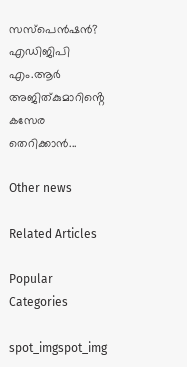സസ്‌പെൻഷൻ? എഡിജിപി എം.ആർ അജിത്കുമാറിൻ്റെ കസേര തെറിക്കാൻ...

Other news

Related Articles

Popular Categories

spot_imgspot_img